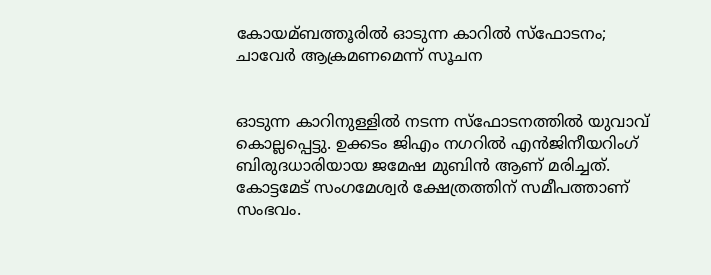കോയമ്ബത്തൂരില്‍ ഓടുന്ന കാറില്‍ സ്ഫോടനം; ചാവേര്‍ ആക്രമണമെന്ന് സൂചന


ഓടുന്ന കാറിനുള്ളില്‍ നടന്ന സ്‌ഫോടനത്തില്‍ യുവാവ് കൊല്ലപ്പെട്ടു. ഉക്കടം ജിഎം നഗറില്‍ എന്‍ജിനീയറിംഗ് ബിരുദധാരിയായ ജമേഷ മുബിന്‍ ആണ് മരിച്ചത്.
കോട്ടമേട് സംഗമേശ്വര്‍ ക്ഷേത്രത്തിന് സമീപത്താണ് സംഭവം.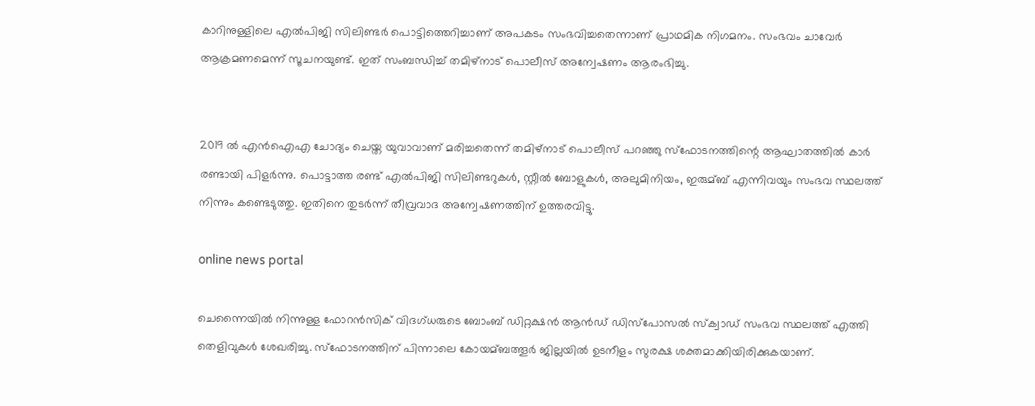കാറിനുള്ളിലെ എല്‍പിജി സിലിണ്ടര്‍ പൊട്ടിത്തെറിച്ചാണ് അപകടം സംഭവിച്ചതെന്നാണ് പ്രാഥമിക നിഗമനം. സംഭവം ചാവേര്‍ ആക്രമണമെന്ന് സൂചനയുണ്ട്. ഇത് സംബന്ധിച്ച്‌ തമിഴ്നാട് പൊലീസ് അന്വേഷണം ആരംഭിച്ചു.


2019 ല്‍ എന്‍ഐഎ ചോദ്യം ചെയ്ത യുവാവാണ് മരിച്ചതെന്ന് തമിഴ്നാട് പൊലീസ് പറഞ്ഞു സ്‌ഫോടനത്തിന്റെ ആഘാതത്തില്‍ കാര്‍ രണ്ടായി പിളര്‍ന്നു. പൊട്ടാത്ത രണ്ട് എല്‍പിജി സിലിണ്ടറുകള്‍, സ്റ്റീല്‍ ബോളുകള്‍, അലുമിനിയം, ഇരുമ്ബ് എന്നിവയും സംഭവ സ്ഥലത്ത് നിന്നും കണ്ടെടുത്തു. ഇതിനെ തുടര്‍ന്ന് തീവ്രവാദ അന്വേഷണത്തിന് ഉത്തരവിട്ടു.

online news portal

ചെന്നൈയില്‍ നിന്നുള്ള ഫോറന്‍സിക് വിദഗ്ധരുടെ ബോംബ് ഡിറ്റക്ഷന്‍ ആന്‍ഡ് ഡിസ്‌പോസല്‍ സ്ക്വാഡ് സംഭവ സ്ഥലത്ത് എത്തി തെളിവുകള്‍ ശേഖരിച്ചു. സ്‌ഫോടനത്തിന് പിന്നാലെ കോയമ്ബത്തൂര്‍ ജില്ലയില്‍ ഉടനീളം സുരക്ഷ ശക്തമാക്കിയിരിക്കുകയാണ്.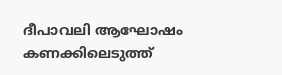ദീപാവലി ആഘോഷം കണക്കിലെടുത്ത്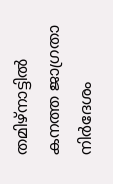തമിഴ്‌നാട്ടില്‍ കനത്ത ജാഗ്രതാ നിര്‍ദേശം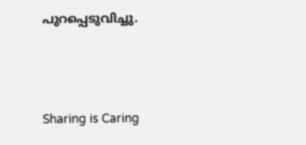പുറപ്പെടുവിച്ചു.



Sharing is Caring